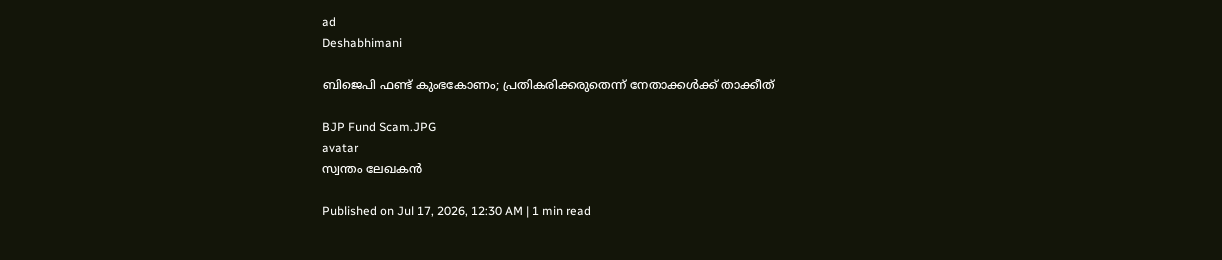ad
Deshabhimani

ബിജെപി ഫണ്ട്‌ കുംഭകോണം; പ്രതികരിക്കരുതെന്ന്‌ നേതാക്കൾക്ക്‌ താക്കീത്‌

BJP Fund Scam.JPG
avatar
സ്വന്തം ലേഖകൻ

Published on Jul 17, 2026, 12:30 AM | 1 min read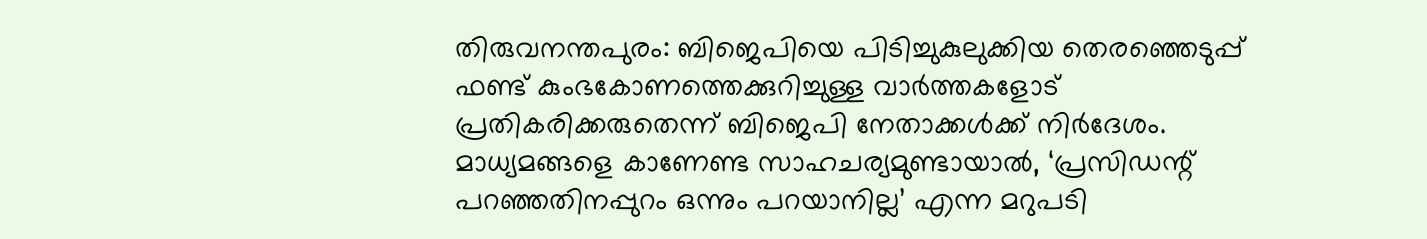തിരുവനന്തപുരം: ബിജെപിയെ പിടിച്ചുകുലുക്കിയ തെരഞ്ഞെടുപ്പ്‌ ഫണ്ട്‌ കുംഭകോണത്തെക്കുറിച്ചുള്ള വാർത്തകളോട്‌ പ്രതികരിക്കരുതെന്ന്‌ ബിജെപി നേതാക്കൾക്ക്‌ നിർദേശം. മാധ്യമങ്ങളെ കാണേണ്ട സാഹചര്യമുണ്ടായാൽ, ‘പ്രസിഡന്റ്‌ പറഞ്ഞതിനപ്പുറം ഒന്നും പറയാനില്ല’ എന്ന മറുപടി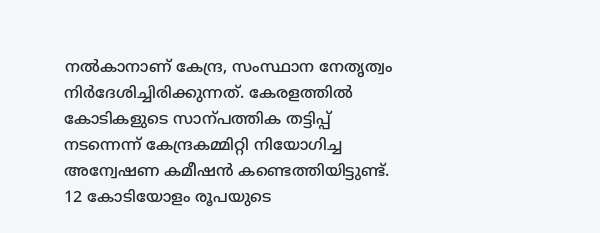നൽകാനാണ്‌ കേന്ദ്ര, സംസ്ഥാന നേതൃത്വം നിർദേശിച്ചിരിക്കുന്നത്‌. കേരളത്തിൽ കോടികളുടെ സാന്പത്തിക തട്ടിപ്പ്‌ നടന്നെന്ന്‌ കേന്ദ്രകമ്മിറ്റി നിയോഗിച്ച അന്വേഷണ കമീഷൻ കണ്ടെത്തിയിട്ടുണ്ട്‌. 12 കോടിയോളം രൂപയുടെ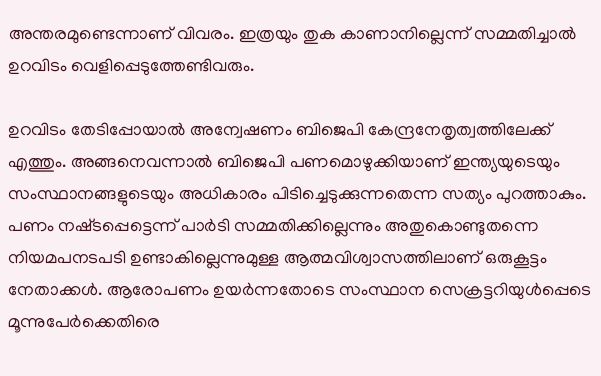അന്തരമുണ്ടെന്നാണ്‌ വിവരം. ഇത്രയും തുക കാണാനില്ലെന്ന്‌ സമ്മതിച്ചാൽ ഉറവിടം വെളിപ്പെടുത്തേണ്ടിവരും.

ഉറവിടം തേടിപ്പോയാൽ അന്വേഷണം ബിജെപി കേന്ദ്രനേതൃത്വത്തിലേക്ക്‌ എത്തും. അങ്ങനെവന്നാൽ ബിജെപി പണമൊഴുക്കിയാണ്‌ ഇന്ത്യയുടെയും സംസ്ഥാനങ്ങളുടെയും അധികാരം പിടിച്ചെടുക്കുന്നതെന്ന സത്യം പുറത്താകും. പണം നഷ്‌ടപ്പെട്ടെന്ന്‌ പാർടി സമ്മതിക്കില്ലെന്നും അതുകൊണ്ടുതന്നെ നിയമപനടപടി ഉണ്ടാകില്ലെന്നുമുള്ള ആത്മവിശ്വാസത്തിലാണ്‌ ഒരുകൂട്ടം നേതാക്കൾ. ആരോപണം ഉയർന്നതോടെ സംസ്ഥാന സെക്രട്ടറിയുൾപ്പെടെ മൂന്നുപേർക്കെതിരെ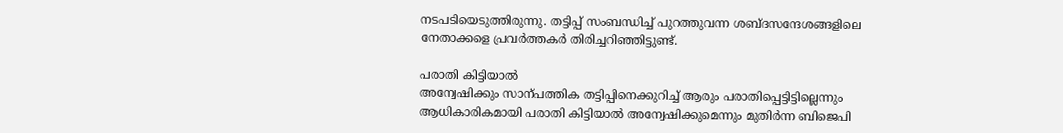നടപടിയെടുത്തിരുന്നു. തട്ടിപ്പ്‌ സംബന്ധിച്ച്‌ പുറത്തുവന്ന ശബ്‌ദസന്ദേശങ്ങളിലെ നേതാക്കളെ പ്രവർത്തകർ തിരിച്ചറിഞ്ഞിട്ടുണ്ട്‌.

പരാതി കിട്ടിയാൽ
അന്വേഷിക്കും സാന്പത്തിക തട്ടിപ്പിനെക്കുറിച്ച്‌ ആരും പരാതിപ്പെട്ടിട്ടില്ലെന്നും ആധികാരികമായി പരാതി കിട്ടിയാൽ അന്വേഷിക്കുമെന്നും മുതിർന്ന ബിജെപി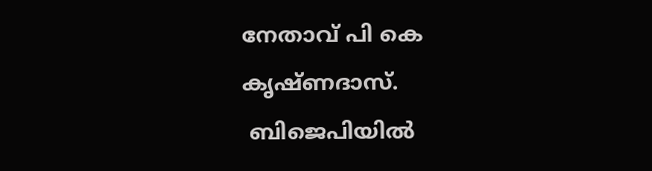നേതാവ്‌ പി കെ കൃഷ്‌ണദാസ്‌.
 ബിജെപിയിൽ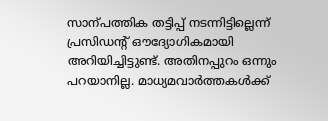സാന്പത്തിക തട്ടിപ്പ്‌ നടന്നിട്ടില്ലെന്ന്‌ പ്രസിഡന്റ്‌ ഒ‍ൗദ്യോഗികമായി അറിയിച്ചിട്ടുണ്ട്‌. അതിനപ്പുറം ഒന്നും പറയാനില്ല. മാധ്യമവാർത്തകൾക്ക്‌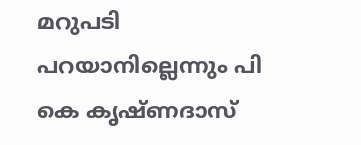മറുപടി പറയാനില്ലെന്നും പി കെ കൃഷ്‌ണദാസ്‌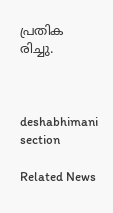പ്രതിക
രിച്ചു.



deshabhimani section

Related News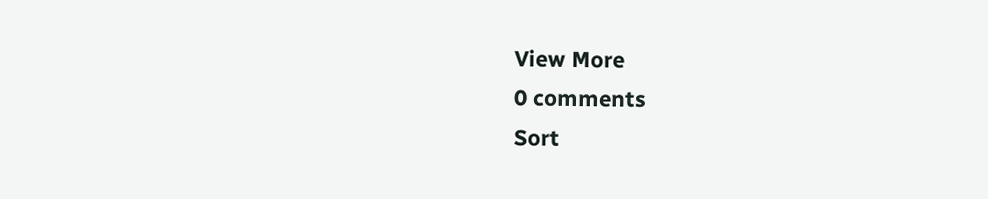View More
0 comments
Sort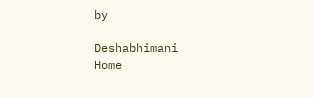by

Deshabhimani
Home